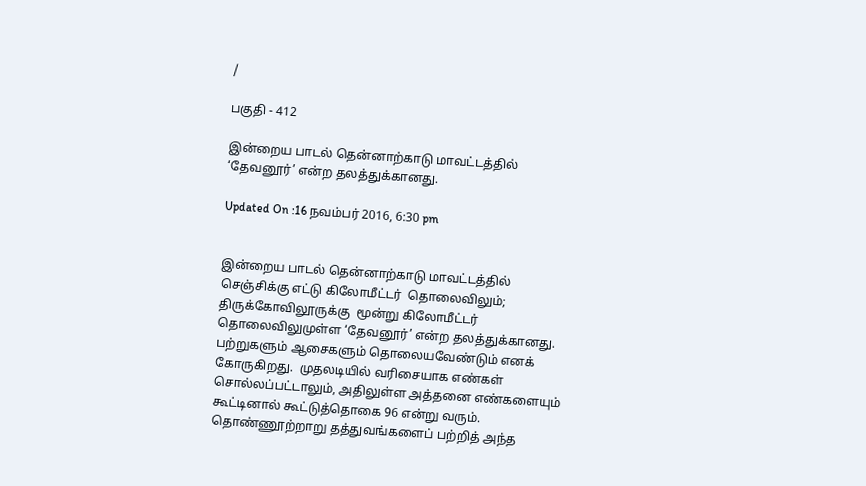/

பகுதி - 412

இன்றைய பாடல் தென்னாற்காடு மாவட்டத்தில் ‘தேவனூர்’ என்ற தலத்துக்கானது.

Updated On :16 நவம்பர் 2016, 6:30 pm


இன்றைய பாடல் தென்னாற்காடு மாவட்டத்தில் செஞ்சிக்கு எட்டு கிலோமீட்டர்  தொலைவிலும்; திருக்கோவிலூருக்கு  மூன்று கிலோமீட்டர் தொலைவிலுமுள்ள ‘தேவனூர்’ என்ற தலத்துக்கானது.  பற்றுகளும் ஆசைகளும் தொலையவேண்டும் எனக் கோருகிறது.  முதலடியில் வரிசையாக எண்கள் சொல்லப்பட்டாலும், அதிலுள்ள அத்தனை எண்களையும் கூட்டினால் கூட்டுத்தொகை 96 என்று வரும்.  தொண்ணூற்றாறு தத்துவங்களைப் பற்றித் அந்த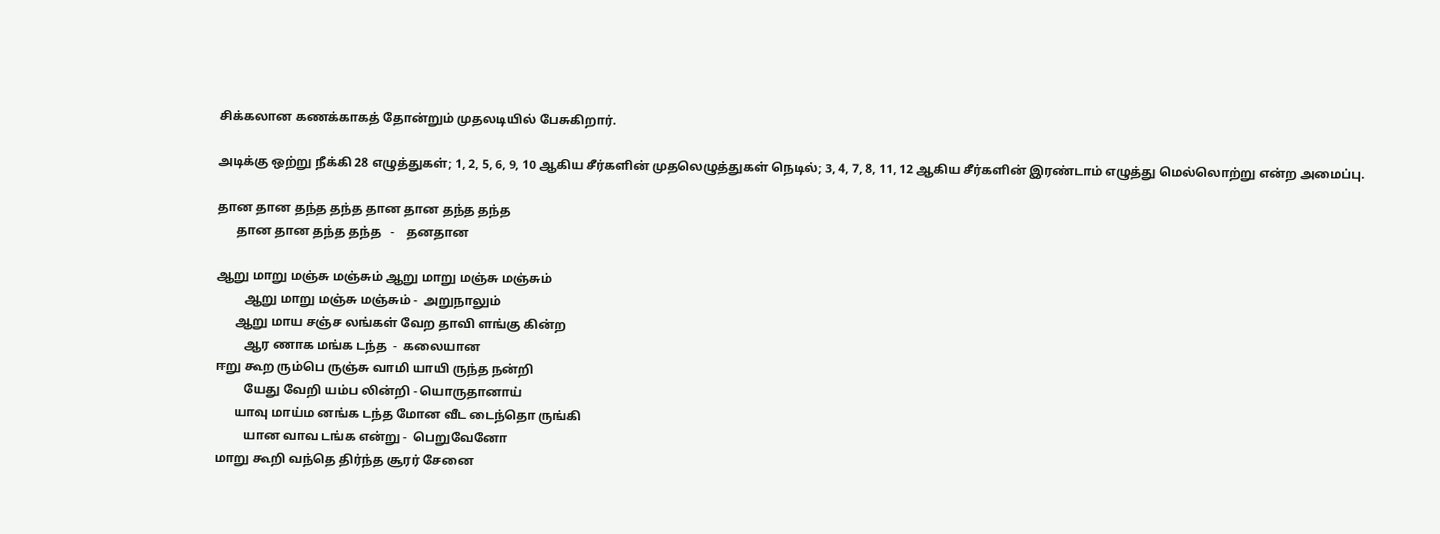சிக்கலான கணக்காகத் தோன்றும் முதலடியில் பேசுகிறார்.

அடிக்கு ஒற்று நீக்கி 28 எழுத்துகள்; 1, 2, 5, 6, 9, 10 ஆகிய சீர்களின் முதலெழுத்துகள் நெடில்; 3, 4, 7, 8, 11, 12 ஆகிய சீர்களின் இரண்டாம் எழுத்து மெல்லொற்று என்ற அமைப்பு.

தான தான தந்த தந்த தான தான தந்த தந்த
      தான தான தந்த தந்த   -    தனதான

ஆறு மாறு மஞ்சு மஞ்சும் ஆறு மாறு மஞ்சு மஞ்சும்
         ஆறு மாறு மஞ்சு மஞ்சும் -  அறுநாலும்
      ஆறு மாய சஞ்ச லங்கள் வேற தாவி ளங்கு கின்ற
         ஆர ணாக மங்க டந்த  -  கலையான
ஈறு கூற ரும்பெ ருஞ்சு வாமி யாயி ருந்த நன்றி
         யேது வேறி யம்ப லின்றி - யொருதானாய்
      யாவு மாய்ம னங்க டந்த மோன வீட டைந்தொ ருங்கி
         யான வாவ டங்க என்று -  பெறுவேனோ
மாறு கூறி வந்தெ திர்ந்த சூரர் சேனை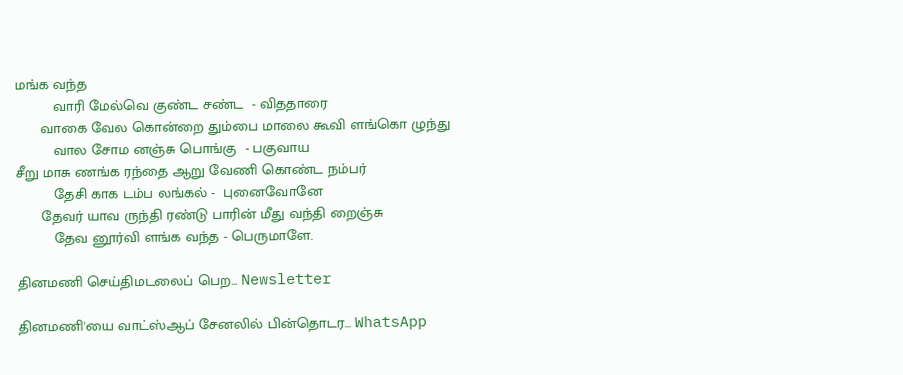மங்க வந்த
         வாரி மேல்வெ குண்ட சண்ட  - விததாரை
      வாகை வேல கொன்றை தும்பை மாலை கூவி ளங்கொ ழுந்து
         வால சோம னஞ்சு பொங்கு  - பகுவாய
சீறு மாசு ணங்க ரந்தை ஆறு வேணி கொண்ட நம்பர்
         தேசி காக டம்ப லங்கல் -  புனைவோனே
      தேவர் யாவ ருந்தி ரண்டு பாரின் மீது வந்தி றைஞ்சு
         தேவ னூர்வி ளங்க வந்த - பெருமாளே.

தினமணி செய்திமடலைப் பெற... Newsletter

தினமணி'யை வாட்ஸ்ஆப் சேனலில் பின்தொடர... WhatsApp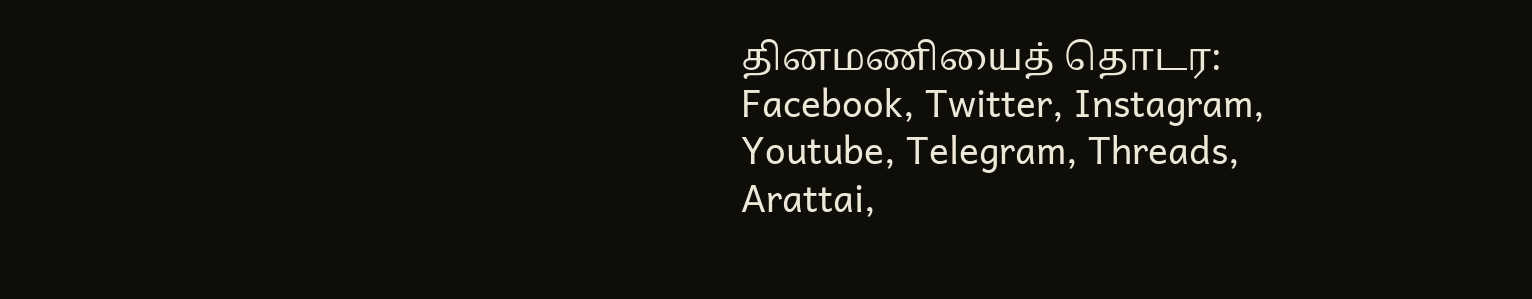தினமணியைத் தொடர: Facebook, Twitter, Instagram, Youtube, Telegram, Threads, Arattai,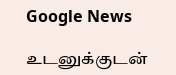Google News

உடனுக்குடன்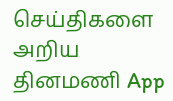செய்திகளை அறிய தினமணி App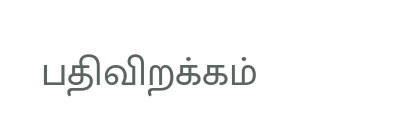பதிவிறக்கம்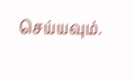செய்யவும்.